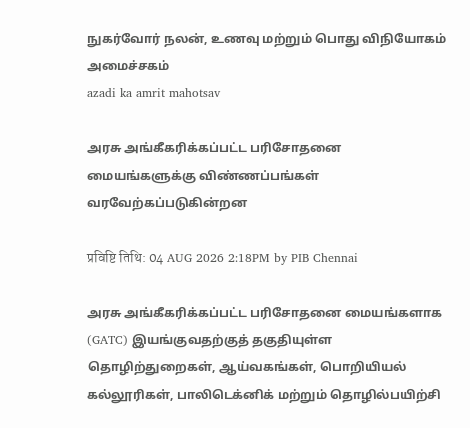நுகர்வோர் நலன், உணவு மற்றும் பொது விநியோகம் அமைச்சகம்
azadi ka amrit mahotsav

அரசு அங்கீகரிக்கப்பட்ட பரிசோதனை மையங்களுக்கு விண்ணப்பங்கள் வரவேற்கப்படுகின்றன

प्रविष्टि तिथि: 04 AUG 2026 2:18PM by PIB Chennai

அரசு அங்கீகரிக்கப்பட்ட பரிசோதனை மையங்களாக (GATC) இயங்குவதற்குத் தகுதியுள்ள தொழிற்துறைகள், ஆய்வகங்கள், பொறியியல் கல்லூரிகள், பாலிடெக்னிக் மற்றும் தொழில்பயிற்சி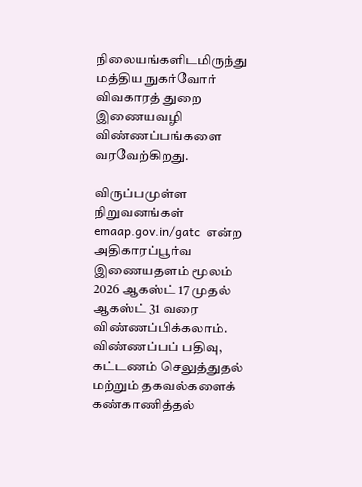நிலையங்களிடமிருந்து மத்திய நுகர்வோர் விவகாரத் துறை இணையவழி விண்ணப்பங்களை வரவேற்கிறது.

விருப்பமுள்ள நிறுவனங்கள்  emaap.gov.in/gatc  என்ற அதிகாரப்பூர்வ இணையதளம் மூலம் 2026 ஆகஸ்ட் 17 முதல் ஆகஸ்ட் 31 வரை விண்ணப்பிக்கலாம். விண்ணப்பப் பதிவு, கட்டணம் செலுத்துதல் மற்றும் தகவல்களைக் கண்காணித்தல்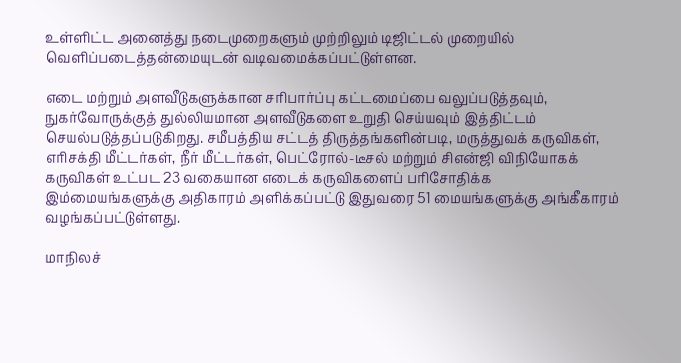உள்ளிட்ட அனைத்து நடைமுறைகளும் முற்றிலும் டிஜிட்டல் முறையில் வெளிப்படைத்தன்மையுடன் வடிவமைக்கப்பட்டுள்ளன.

எடை மற்றும் அளவீடுகளுக்கான சரிபார்ப்பு கட்டமைப்பை வலுப்படுத்தவும், நுகர்வோருக்குத் துல்லியமான அளவீடுகளை உறுதி செய்யவும் இத்திட்டம் செயல்படுத்தப்படுகிறது. சமீபத்திய சட்டத் திருத்தங்களின்படி, மருத்துவக் கருவிகள், எரிசக்தி மீட்டர்கள், நீர் மீட்டர்கள், பெட்ரோல்-டீசல் மற்றும் சிஎன்ஜி விநியோகக் கருவிகள் உட்பட 23 வகையான எடைக் கருவிகளைப் பரிசோதிக்க இம்மையங்களுக்கு அதிகாரம் அளிக்கப்பட்டு இதுவரை 51 மையங்களுக்கு அங்கீகாரம் வழங்கப்பட்டுள்ளது.

மாநிலச்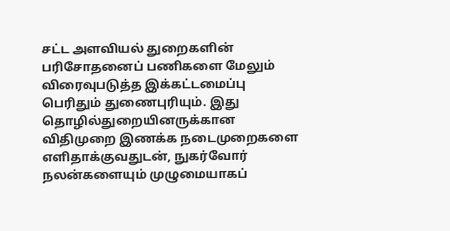சட்ட அளவியல் துறைகளின் பரிசோதனைப் பணிகளை மேலும் விரைவுபடுத்த இக்கட்டமைப்பு பெரிதும் துணைபுரியும். இது தொழில்துறையினருக்கான விதிமுறை இணக்க நடைமுறைகளை எளிதாக்குவதுடன், நுகர்வோர் நலன்களையும் முழுமையாகப்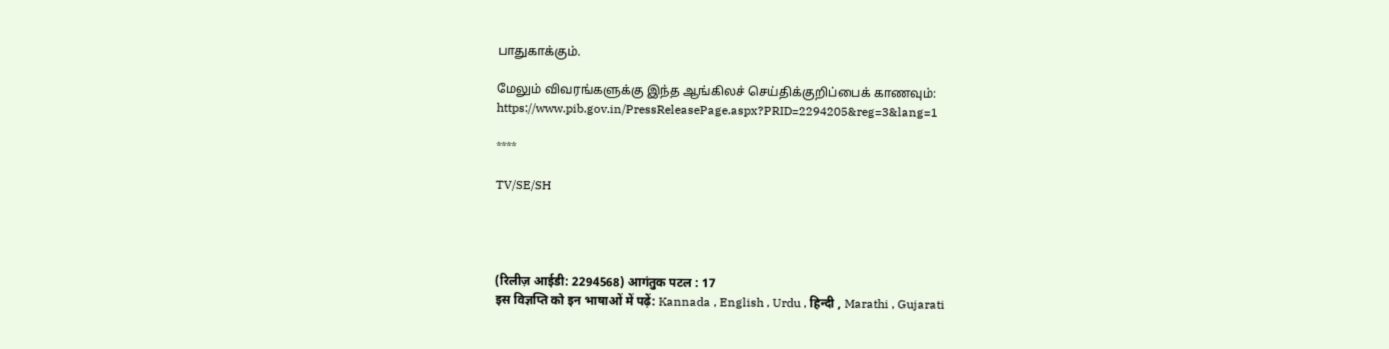பாதுகாக்கும்.

மேலும் விவரங்களுக்கு இந்த ஆங்கிலச் செய்திக்குறிப்பைக் காணவும்: https://www.pib.gov.in/PressReleasePage.aspx?PRID=2294205&reg=3&lang=1

****

TV/SE/SH




(रिलीज़ आईडी: 2294568) आगंतुक पटल : 17
इस विज्ञप्ति को इन भाषाओं में पढ़ें: Kannada , English , Urdu , हिन्दी , Marathi , Gujarati